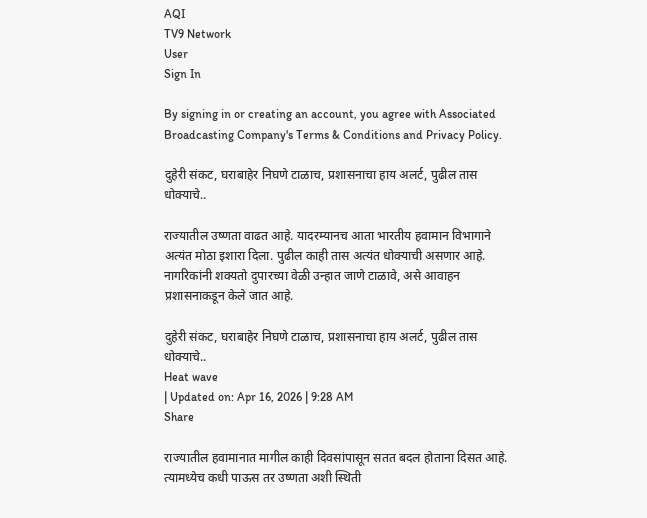AQI
TV9 Network
User
Sign In

By signing in or creating an account, you agree with Associated Broadcasting Company's Terms & Conditions and Privacy Policy.

दुहेरी संकट, घराबाहेर निघणे टाळाच, प्रशासनाचा हाय अलर्ट, पुढील तास धोक्याचे..

राज्यातील उष्णता वाढत आहे. यादरम्यानच आता भारतीय हवामान विभागाने अत्यंत मोठा इशारा दिला. पुढील काही तास अत्यंत धोक्याची असणार आहे. नागरिकांनी शक्यतो दुपारच्या वेळी उन्हात जाणे टाळावे, असे आवाहन प्रशासनाकडून केले जात आहे.

दुहेरी संकट, घराबाहेर निघणे टाळाच, प्रशासनाचा हाय अलर्ट, पुढील तास धोक्याचे..
Heat wave
| Updated on: Apr 16, 2026 | 9:28 AM
Share

राज्यातील हवामानात मागील काही दिवसांपासून सतत बदल होताना दिसत आहे. त्यामध्येच कधी पाऊस तर उष्णता अशी स्थिती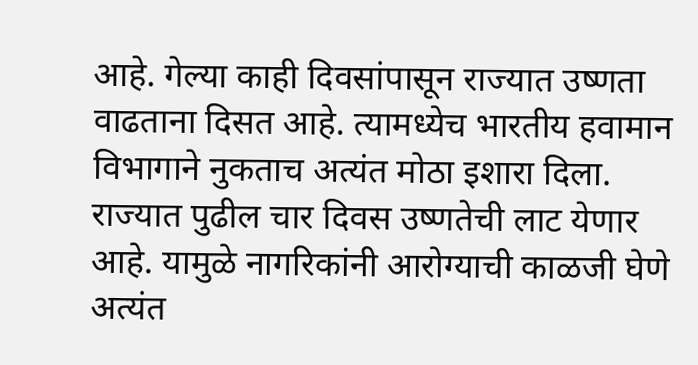आहे. गेल्या काही दिवसांपासून राज्यात उष्णता वाढताना दिसत आहे. त्यामध्येच भारतीय हवामान विभागाने नुकताच अत्यंत मोठा इशारा दिला. राज्यात पुढील चार दिवस उष्णतेची लाट येणार आहे. यामुळे नागरिकांनी आरोग्याची काळजी घेणे अत्यंत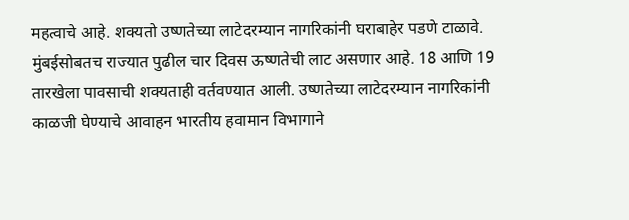महत्वाचे आहे. शक्यतो उष्णतेच्या लाटेदरम्यान नागरिकांनी घराबाहेर पडणे टाळावे. मुंबईसोबतच राज्यात पुढील चार दिवस ऊष्णतेची लाट असणार आहे. 18 आणि 19 तारखेला पावसाची शक्यताही वर्तवण्यात आली. उष्णतेच्या लाटेदरम्यान नागरिकांनी काळजी घेण्याचे आवाहन भारतीय हवामान विभागाने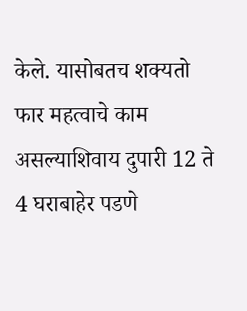केले. यासोबतच शक्यतो फार महत्वाचे काम असल्याशिवाय दुपारी 12 ते 4 घराबाहेर पडणे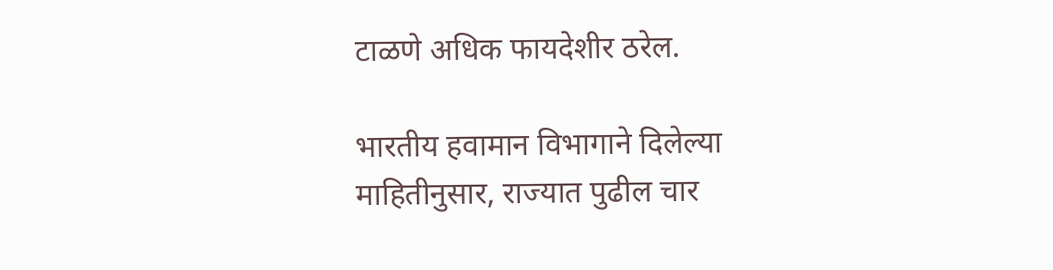टाळणे अधिक फायदेशीर ठरेल.

भारतीय हवामान विभागाने दिलेल्या माहितीनुसार, राज्यात पुढील चार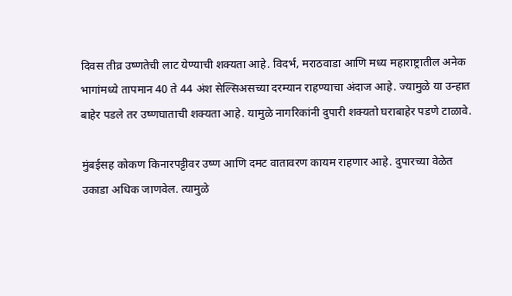दिवस तीव्र उष्णतेची लाट येण्याची शक्यता आहे. विदर्भ, मराठवाडा आणि मध्य महाराष्ट्रातील अनेक भागांमध्ये तापमान 40 ते 44 अंश सेल्सिअसच्या दरम्यान राहण्याचा अंदाज आहे. ज्यामुळे या उन्हात बाहेर पडले तर उष्णघाताची शक्यता आहे. यामुळे नागरिकांनी दुपारी शक्यतो घराबाहेर पडणे टाळावे.

मुंबईसह कोकण किनारपट्टीवर उष्ण आणि दमट वातावरण कायम राहणार आहे. दुपारच्या वेळेत उकाडा अधिक जाणवेल. त्यामुळे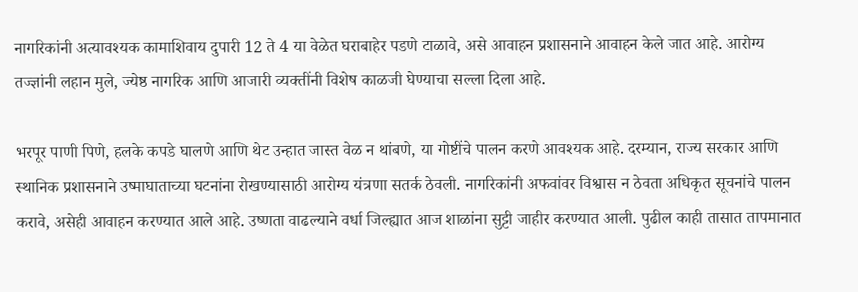नागरिकांनी अत्यावश्यक कामाशिवाय दुपारी 12 ते 4 या वेळेत घराबाहेर पडणे टाळावे, असे आवाहन प्रशासनाने आवाहन केले जात आहे. आरोग्य तज्ज्ञांनी लहान मुले, ज्येष्ठ नागरिक आणि आजारी व्यक्तींनी विशेष काळजी घेण्याचा सल्ला दिला आहे.

भरपूर पाणी पिणे, हलके कपडे घालणे आणि थेट उन्हात जास्त वेळ न थांबणे, या गोष्टींचे पालन करणे आवश्यक आहे. दरम्यान, राज्य सरकार आणि स्थानिक प्रशासनाने उष्माघाताच्या घटनांना रोखण्यासाठी आरोग्य यंत्रणा सतर्क ठेवली. नागरिकांनी अफवांवर विश्वास न ठेवता अधिकृत सूचनांचे पालन करावे, असेही आवाहन करण्यात आले आहे. उष्णता वाढल्याने वर्धा जिल्ह्यात आज शाळांना सुट्टी जाहीर करण्यात आली. पुढील काही तासात तापमानात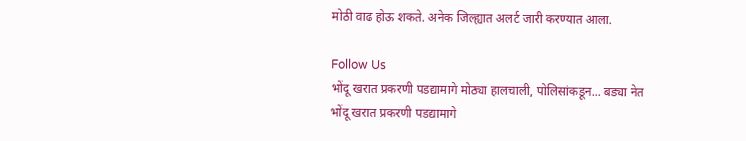मोठी वाढ होऊ शकते. अनेक जिल्ह्यात अलर्ट जारी करण्यात आला.

Follow Us
भोंदू खरात प्रकरणी पडद्यामागे मोठ्या हालचाली, पोलिसांकडून... बड्या नेत
भोंदू खरात प्रकरणी पडद्यामागे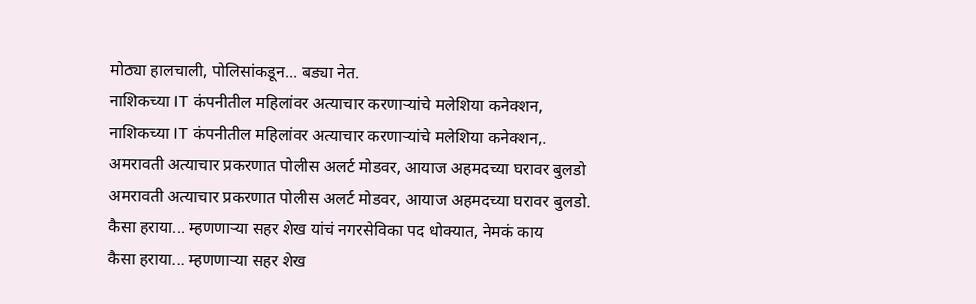मोठ्या हालचाली, पोलिसांकडून... बड्या नेत.
नाशिकच्या IT कंपनीतील महिलांवर अत्याचार करणाऱ्यांचे मलेशिया कनेक्शन,
नाशिकच्या IT कंपनीतील महिलांवर अत्याचार करणाऱ्यांचे मलेशिया कनेक्शन,.
अमरावती अत्याचार प्रकरणात पोलीस अलर्ट मोडवर, आयाज अहमदच्या घरावर बुलडो
अमरावती अत्याचार प्रकरणात पोलीस अलर्ट मोडवर, आयाज अहमदच्या घरावर बुलडो.
कैसा हराया... म्हणणाऱ्या सहर शेख यांचं नगरसेविका पद धोक्यात, नेमकं काय
कैसा हराया... म्हणणाऱ्या सहर शेख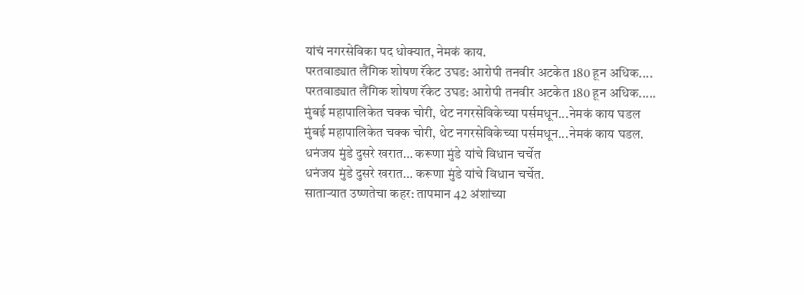यांचं नगरसेविका पद धोक्यात, नेमकं काय.
परतवाड्यात लैंगिक शोषण रॅकेट उघड: आरोपी तनवीर अटकेत 180 हून अधिक....
परतवाड्यात लैंगिक शोषण रॅकेट उघड: आरोपी तनवीर अटकेत 180 हून अधिक.....
मुंबई महापालिकेत चक्क चोरी, थेट नगरसेविकेच्या पर्समधून...नेमकं काय घडल
मुंबई महापालिकेत चक्क चोरी, थेट नगरसेविकेच्या पर्समधून...नेमकं काय घडल.
धनंजय मुंडे दुसरे खरात… करूणा मुंडे यांचे विधान चर्चेत
धनंजय मुंडे दुसरे खरात… करूणा मुंडे यांचे विधान चर्चेत.
साताऱ्यात उष्णतेचा कहर: तापमान 42 अंशांच्या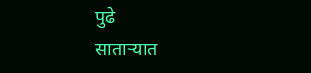पुढे
साताऱ्यात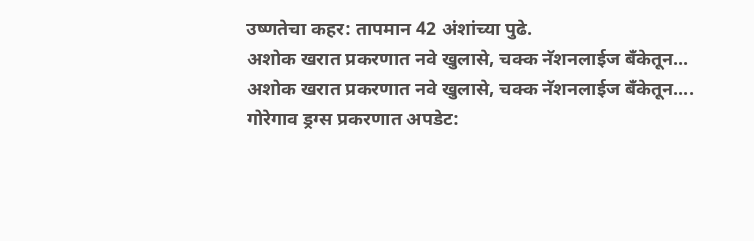उष्णतेचा कहर: तापमान 42 अंशांच्या पुढे.
अशोक खरात प्रकरणात नवे खुलासे, चक्क नॅशनलाईज बँकेतून...
अशोक खरात प्रकरणात नवे खुलासे, चक्क नॅशनलाईज बँकेतून....
गोरेगाव ड्रग्स प्रकरणात अपडेट: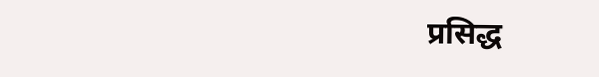प्रसिद्ध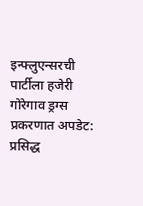इन्फ्लुएन्सरची पार्टीला हजेरी
गोरेगाव ड्रग्स प्रकरणात अपडेट: प्रसिद्ध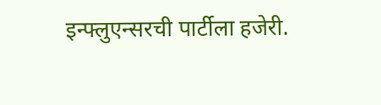इन्फ्लुएन्सरची पार्टीला हजेरी.